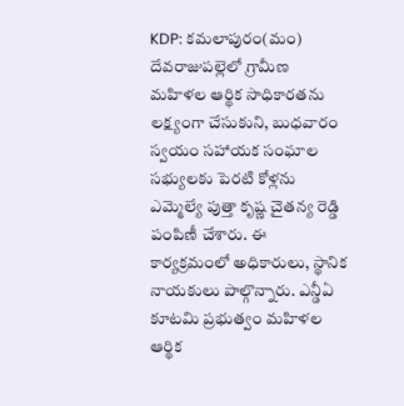KDP: కమలాపురం(మం) దేవరాజుపల్లెలో గ్రామీణ మహిళల ఆర్థిక సాధికారతను లక్ష్యంగా చేసుకుని, బుధవారం స్వయం సహాయక సంఘాల సభ్యులకు పెరటి కోళ్లను ఎమ్మెల్యే పుత్తా కృష్ణ చైతన్య రెడ్డి పంపిణీ చేశారు. ఈ కార్యక్రమంలో అధికారులు, స్థానిక నాయకులు పాల్గొన్నారు. ఎన్డీఏ కూటమి ప్రభుత్వం మహిళల ఆర్థిక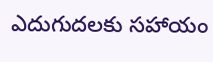ఎదుగుదలకు సహాయం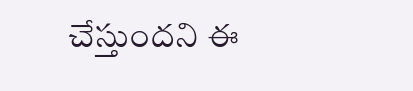చేస్తుందని ఈ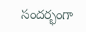సందర్భంగా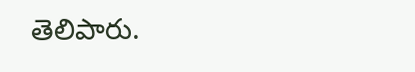తెలిపారు.